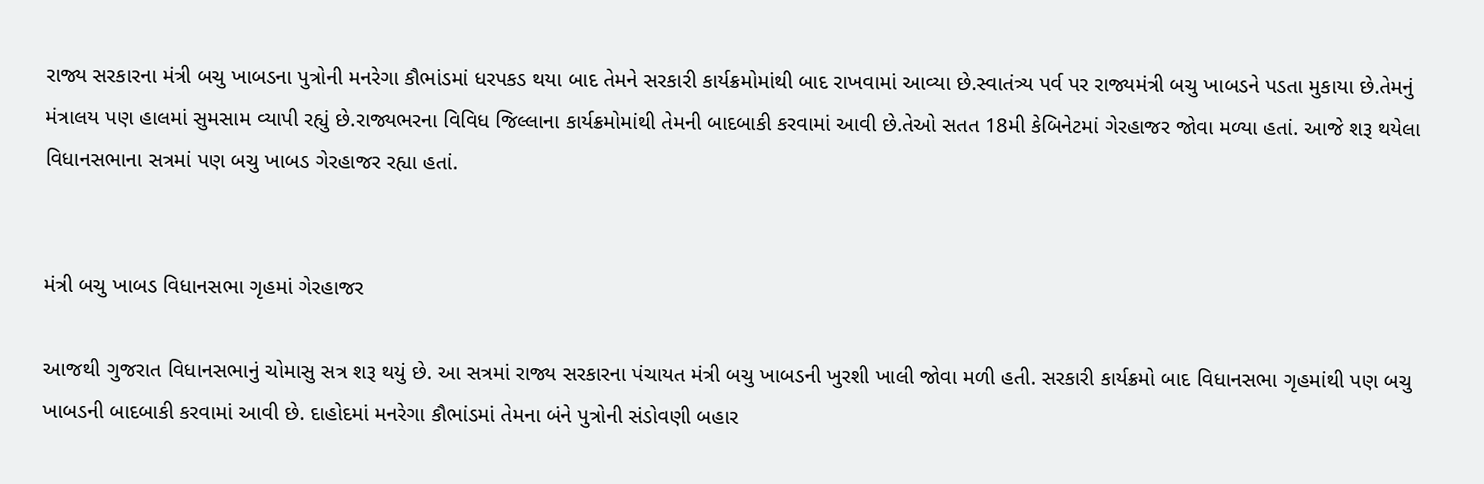રાજ્ય સરકારના મંત્રી બચુ ખાબડના પુત્રોની મનરેગા કૌભાંડમાં ધરપકડ થયા બાદ તેમને સરકારી કાર્યક્રમોમાંથી બાદ રાખવામાં આવ્યા છે.સ્વાતંત્ર્ય પર્વ પર રાજ્યમંત્રી બચુ ખાબડને પડતા મુકાયા છે.તેમનું મંત્રાલય પણ હાલમાં સુમસામ વ્યાપી રહ્યું છે.રાજ્યભરના વિવિધ જિલ્લાના કાર્યક્રમોમાંથી તેમની બાદબાકી કરવામાં આવી છે.તેઓ સતત 18મી કેબિનેટમાં ગેરહાજર જોવા મળ્યા હતાં. આજે શરૂ થયેલા વિધાનસભાના સત્રમાં પણ બચુ ખાબડ ગેરહાજર રહ્યા હતાં.


મંત્રી બચુ ખાબડ વિધાનસભા ગૃહમાં ગેરહાજર

આજથી ગુજરાત વિધાનસભાનું ચોમાસુ સત્ર શરૂ થયું છે. આ સત્રમાં રાજ્ય સરકારના પંચાયત મંત્રી બચુ ખાબડની ખુરશી ખાલી જોવા મળી હતી. સરકારી કાર્યક્રમો બાદ વિધાનસભા ગૃહમાંથી પણ બચુ ખાબડની બાદબાકી કરવામાં આવી છે. દાહોદમાં મનરેગા કૌભાંડમાં તેમના બંને પુત્રોની સંડોવણી બહાર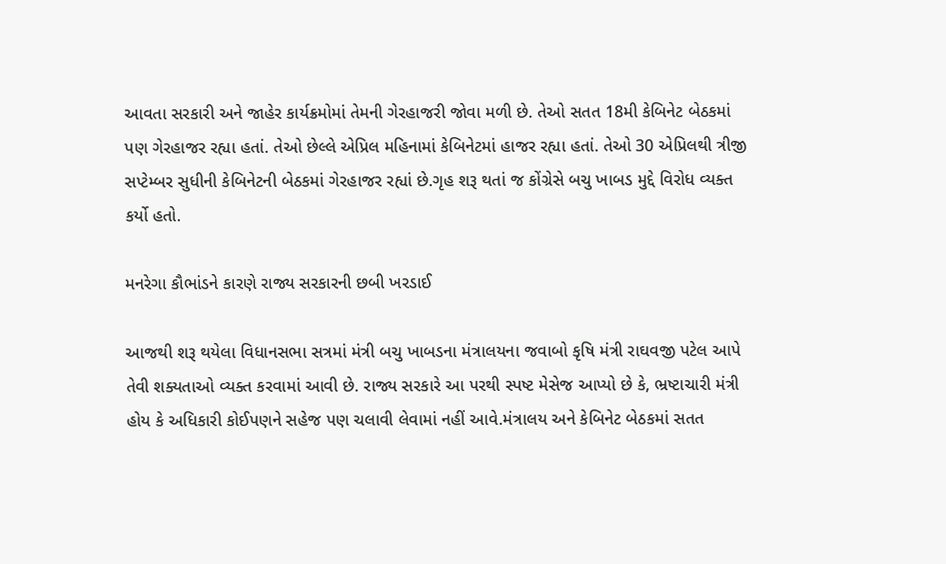આવતા સરકારી અને જાહેર કાર્યક્રમોમાં તેમની ગેરહાજરી જોવા મળી છે. તેઓ સતત 18મી કેબિનેટ બેઠકમાં પણ ગેરહાજર રહ્યા હતાં. તેઓ છેલ્લે એપ્રિલ મહિનામાં કેબિનેટમાં હાજર રહ્યા હતાં. તેઓ 30 એપ્રિલથી ત્રીજી સપ્ટેમ્બર સુધીની કેબિનેટની બેઠકમાં ગેરહાજર રહ્યાં છે.ગૃહ શરૂ થતાં જ કોંગ્રેસે બચુ ખાબડ મુદ્દે વિરોધ વ્યક્ત કર્યો હતો.

મનરેગા કૌભાંડને કારણે રાજ્ય સરકારની છબી ખરડાઈ

આજથી શરૂ થયેલા વિધાનસભા સત્રમાં મંત્રી બચુ ખાબડના મંત્રાલયના જવાબો કૃષિ મંત્રી રાઘવજી પટેલ આપે તેવી શક્યતાઓ વ્યક્ત કરવામાં આવી છે. રાજ્ય સરકારે આ પરથી સ્પષ્ટ મેસેજ આપ્યો છે કે, ભ્રષ્ટાચારી મંત્રી હોય કે અધિકારી કોઈપણને સહેજ પણ ચલાવી લેવામાં નહીં આવે.મંત્રાલય અને કેબિનેટ બેઠકમાં સતત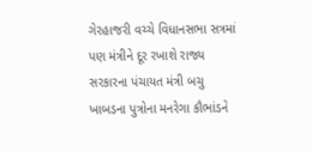ગેરહાજરી વચ્ચે વિધાનસભા સત્રમાં પણ મંત્રીને દૂર રખાશે રાજ્ય સરકારના પંચાયત મંત્રી બચુ ખાબડના પુત્રોના મનરેગા કૌભાંડને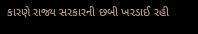કારણે રાજ્ય સરકારની છબી ખરડાઈ રહી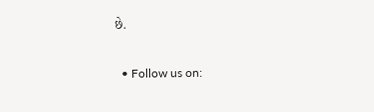છે.

  • Follow us on: